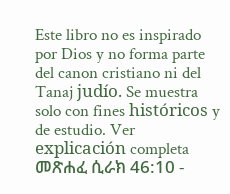Este libro no es inspirado por Dios y no forma parte del canon cristiano ni del Tanaj judío. Se muestra solo con fines históricos y de estudio. Ver explicación completa መጽሐፈ ሲራክ 46:10 -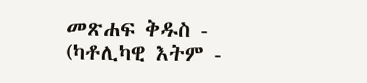መጽሐፍ ቅዱስ - (ካቶሊካዊ እትም -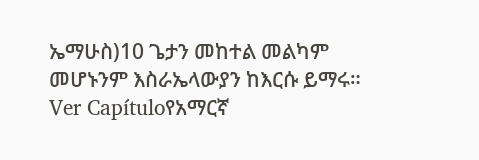ኤማሁስ)10 ጌታን መከተል መልካም መሆኑንም እስራኤላውያን ከእርሱ ይማሩ። Ver Capítuloየአማርኛ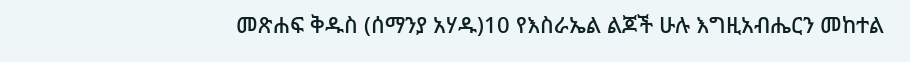መጽሐፍ ቅዱስ (ሰማንያ አሃዱ)10 የእስራኤል ልጆች ሁሉ እግዚአብሔርን መከተል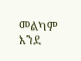መልካም እንደ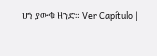ሆነ ያውቁ ዘንድ። Ver Capítulo |